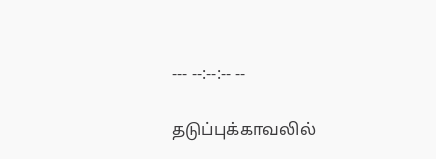--- --:--:-- --

தடுப்புக்காவலில்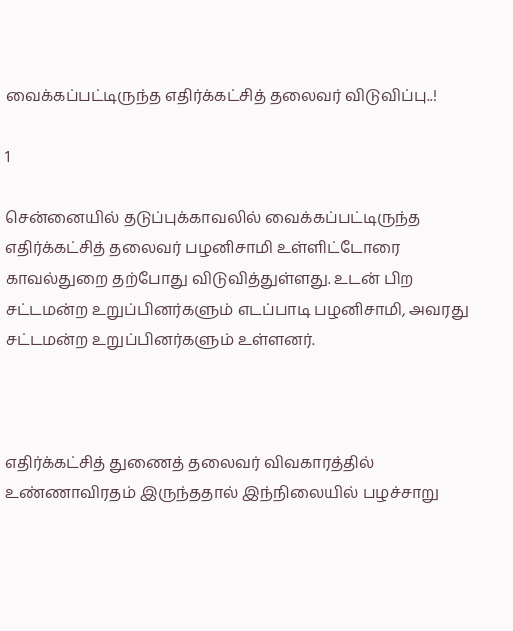வைக்கப்பட்டிருந்த எதிர்க்கட்சித் தலைவர் விடுவிப்பு..!

1

சென்னையில் தடுப்புக்காவலில் வைக்கப்பட்டிருந்த எதிர்க்கட்சித் தலைவர் பழனிசாமி உள்ளிட்டோரை காவல்துறை தற்போது விடுவித்துள்ளது. உடன் பிற சட்டமன்ற உறுப்பினர்களும் எடப்பாடி பழனிசாமி, அவரது சட்டமன்ற உறுப்பினர்களும் உள்ளனர்.



எதிர்க்கட்சித் துணைத் தலைவர் விவகாரத்தில் உண்ணாவிரதம் இருந்ததால் இந்நிலையில் பழச்சாறு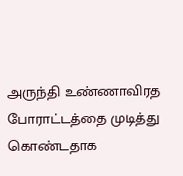அருந்தி உண்ணாவிரத போராட்டத்தை முடித்து கொண்டதாக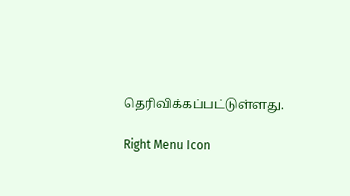தெரிவிக்கப்பட்டுள்ளது.

Right Menu Icon